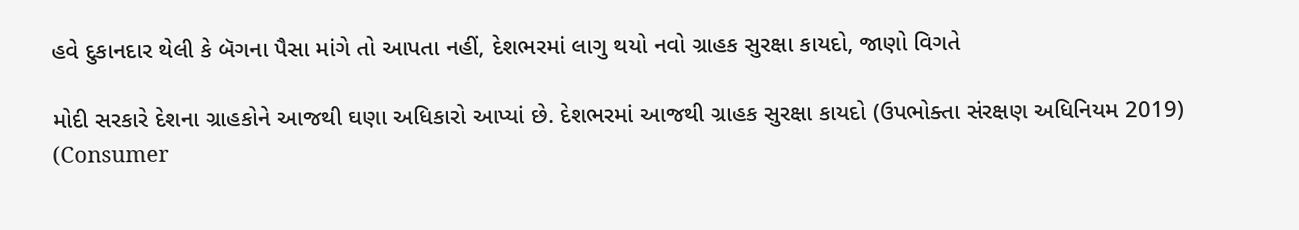હવે દુકાનદાર થેલી કે બૅગના પૈસા માંગે તો આપતા નહીં, દેશભરમાં લાગુ થયો નવો ગ્રાહક સુરક્ષા કાયદો, જાણો વિગતે

મોદી સરકારે દેશના ગ્રાહકોને આજથી ઘણા અધિકારો આપ્યાં છે. દેશભરમાં આજથી ગ્રાહક સુરક્ષા કાયદો (ઉપભોક્તા સંરક્ષણ અધિનિયમ 2019) (Consumer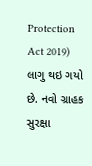Protection Act 2019) લાગુ થઇ ગયો છે. નવો ગ્રાહક સુરક્ષા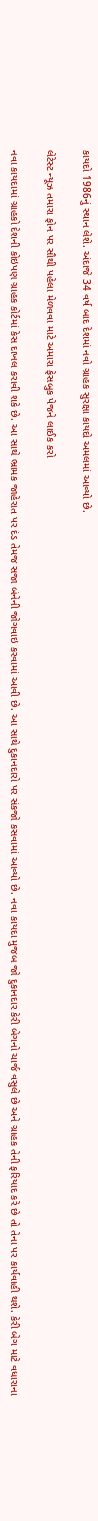કાયદો 1986નું સ્થાન લેશે. અંદાજે 34 વર્ષ બાદ દેશમાં નવો ગ્રાહક સુરક્ષા કાયદો અમલમાં આવ્યો છે.

લેટેસ્ટ ન્યૂઝ તમારા ફોન પર સૌથી પહેલા મેળવવા માટે અમારા ફેસબુક પેજને લાઈક કરો

નવા કાયદામાં ગ્રાહકો દેશની કોઇપણ ગ્રાહક કોર્ટમાં કેસ દાખલ કરાવી શકે છે. આ સાથે ભ્રામક જાહેરાત પર દંડ તેમજ સજા બંનેની જોગવાઇ કરવામાં આવી છે. આ સાથે દુકાનદારો પર સંકજો કસવામાં આવ્યો છે. નવા કાયદા મુજબ જો દુકાનદાર કેરી બેગનો ચાર્જ વસુલે છે અને ગ્રાહક તેની ફરિયાદ કરે છે તો તેના પર કાર્યવાહી થશે. કેરી બેગ માટે વધારાના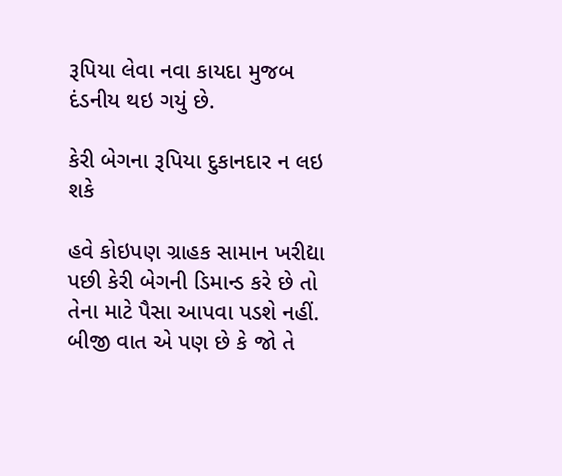રૂપિયા લેવા નવા કાયદા મુજબ દંડનીય થઇ ગયું છે.

કેરી બેગના રૂપિયા દુકાનદાર ન લઇ શકે

હવે કોઇપણ ગ્રાહક સામાન ખરીદ્યા પછી કેરી બેગની ડિમાન્ડ કરે છે તો તેના માટે પૈસા આપવા પડશે નહીં. બીજી વાત એ પણ છે કે જો તે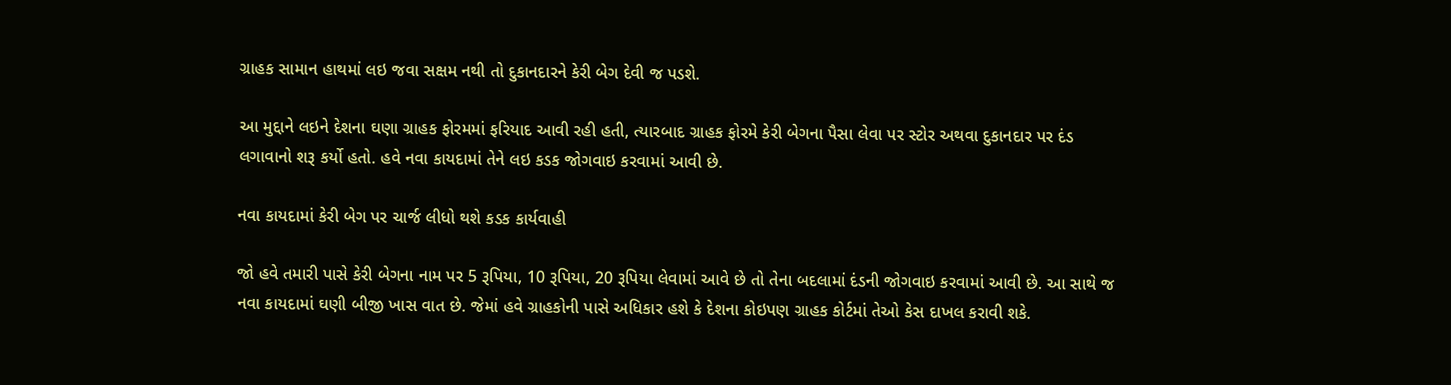ગ્રાહક સામાન હાથમાં લઇ જવા સક્ષમ નથી તો દુકાનદારને કેરી બેગ દેવી જ પડશે.

આ મુદ્દાને લઇને દેશના ઘણા ગ્રાહક ફોરમમાં ફરિયાદ આવી રહી હતી, ત્યારબાદ ગ્રાહક ફોરમે કેરી બેગના પૈસા લેવા પર સ્ટોર અથવા દુકાનદાર પર દંડ લગાવાનો શરૂ કર્યો હતો. હવે નવા કાયદામાં તેને લઇ કડક જોગવાઇ કરવામાં આવી છે.

નવા કાયદામાં કેરી બેગ પર ચાર્જ લીધો થશે કડક કાર્યવાહી

જો હવે તમારી પાસે કેરી બેગના નામ પર 5 રૂપિયા, 10 રૂપિયા, 20 રૂપિયા લેવામાં આવે છે તો તેના બદલામાં દંડની જોગવાઇ કરવામાં આવી છે. આ સાથે જ નવા કાયદામાં ઘણી બીજી ખાસ વાત છે. જેમાં હવે ગ્રાહકોની પાસે અધિકાર હશે કે દેશના કોઇપણ ગ્રાહક કોર્ટમાં તેઓ કેસ દાખલ કરાવી શકે.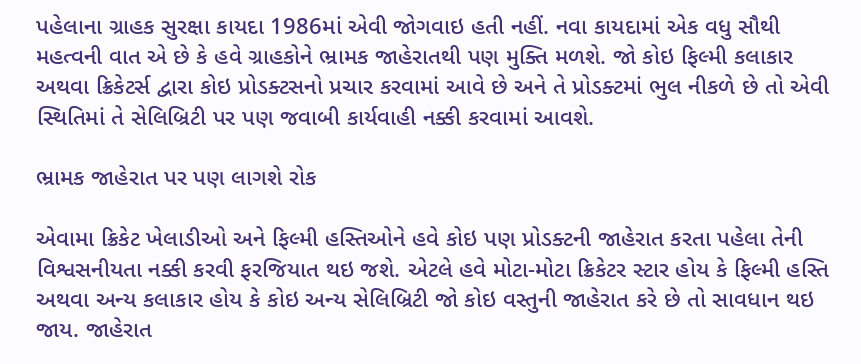પહેલાના ગ્રાહક સુરક્ષા કાયદા 1986માં એવી જોગવાઇ હતી નહીં. નવા કાયદામાં એક વધુ સૌથી મહત્વની વાત એ છે કે હવે ગ્રાહકોને ભ્રામક જાહેરાતથી પણ મુક્તિ મળશે. જો કોઇ ફિલ્મી કલાકાર અથવા ક્રિકેટર્સ દ્વારા કોઇ પ્રોડક્ટસનો પ્રચાર કરવામાં આવે છે અને તે પ્રોડક્ટમાં ભુલ નીકળે છે તો એવી સ્થિતિમાં તે સેલિબ્રિટી પર પણ જવાબી કાર્યવાહી નક્કી કરવામાં આવશે.

ભ્રામક જાહેરાત પર પણ લાગશે રોક

એવામા ક્રિકેટ ખેલાડીઓ અને ફિલ્મી હસ્તિઓને હવે કોઇ પણ પ્રોડક્ટની જાહેરાત કરતા પહેલા તેની વિશ્વસનીયતા નક્કી કરવી ફરજિયાત થઇ જશે. એટલે હવે મોટા-મોટા ક્રિકેટર સ્ટાર હોય કે ફિલ્મી હસ્તિ અથવા અન્ય કલાકાર હોય કે કોઇ અન્ય સેલિબ્રિટી જો કોઇ વસ્તુની જાહેરાત કરે છે તો સાવધાન થઇ જાય. જાહેરાત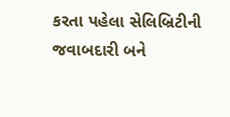કરતા પહેલા સેલિબ્રિટીની જવાબદારી બને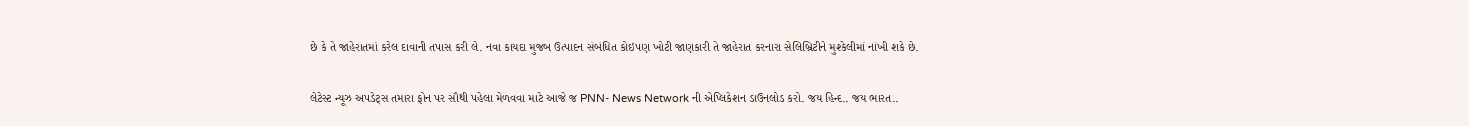છે કે તે જાહેરાતમાં કરેલ દાવાની તપાસ કરી લે. નવા કાયદા મુજબ ઉત્પાદન સંબંધિત કોઇપણ ખોટી જાણકારી તે જાહેરાત કરનારા સેલિબ્રિટીને મુશ્કેલીમાં નાંખી શકે છે.

લેટેસ્ટ ન્યૂઝ અપડેટ્સ તમારા ફોન પર સૌથી પહેલા મેળવવા માટે આજે જ PNN- News Network ની એપ્લિકેશન ડાઉનલોડ કરો. જય હિન્દ.. જય ભારત..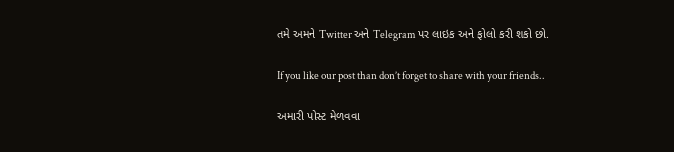તમે અમને Twitter અને Telegram પર લાઇક અને ફોલો કરી શકો છો.

If you like our post than don’t forget to share with your friends..

અમારી પોસ્ટ મેળવવા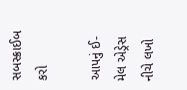સબસ્ક્રાઈબ કરો

આપનું ઈ-મેલ એડ્રેસ નીચે લખો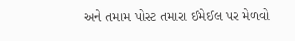અને તમામ પોસ્ટ તમારા ઈમેઈલ પર મેળવો